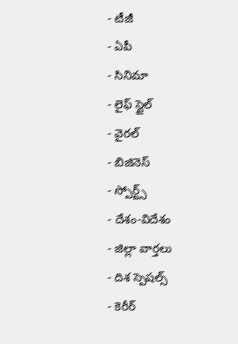- టీజీ
- ఏపీ
- సినిమా
- లైఫ్ స్టైల్
- వైరల్
- బిజినెస్
- స్పోర్ట్స్
- దేశం-విదేశం
- జిల్లా వార్తలు
- దిశ స్పెషల్స్
- కెరీర్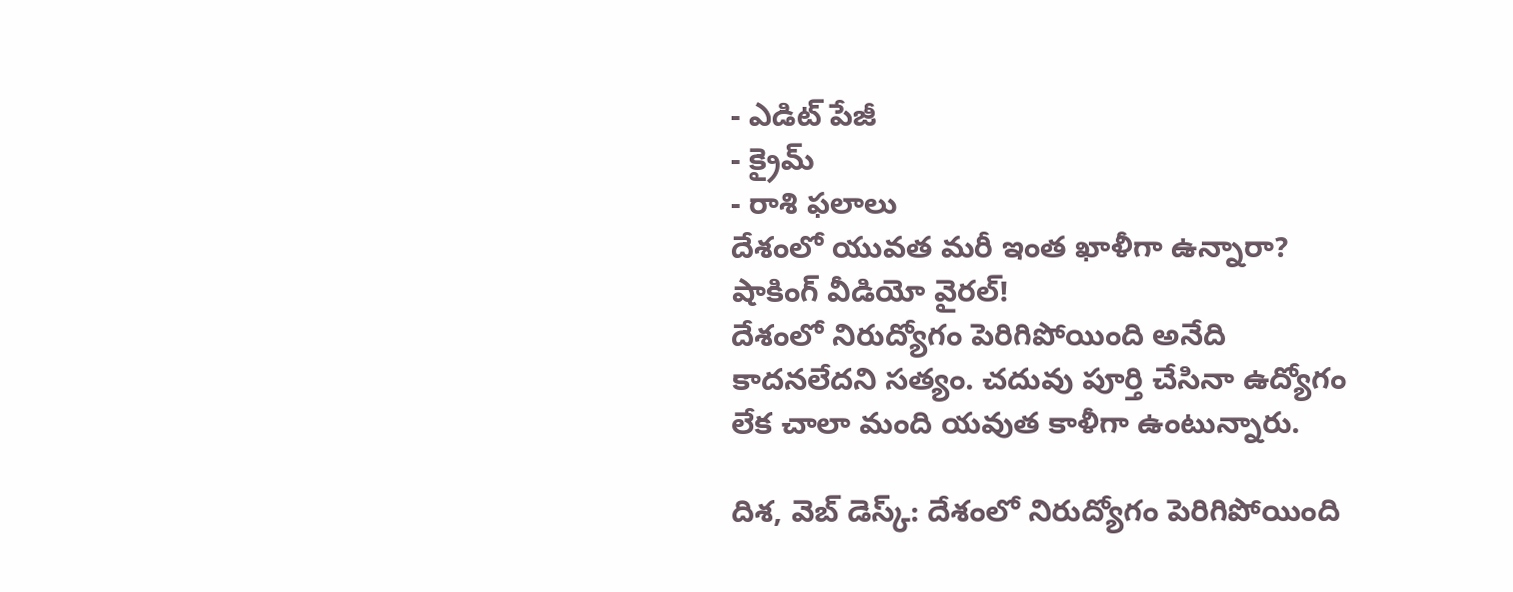- ఎడిట్ పేజీ
- క్రైమ్
- రాశి ఫలాలు
దేశంలో యువత మరీ ఇంత ఖాళీగా ఉన్నారా? షాకింగ్ వీడియో వైరల్!
దేశంలో నిరుద్యోగం పెరిగిపోయింది అనేది కాదనలేదని సత్యం. చదువు పూర్తి చేసినా ఉద్యోగం లేక చాలా మంది యవుత కాళీగా ఉంటున్నారు.

దిశ, వెబ్ డెస్క్: దేశంలో నిరుద్యోగం పెరిగిపోయింది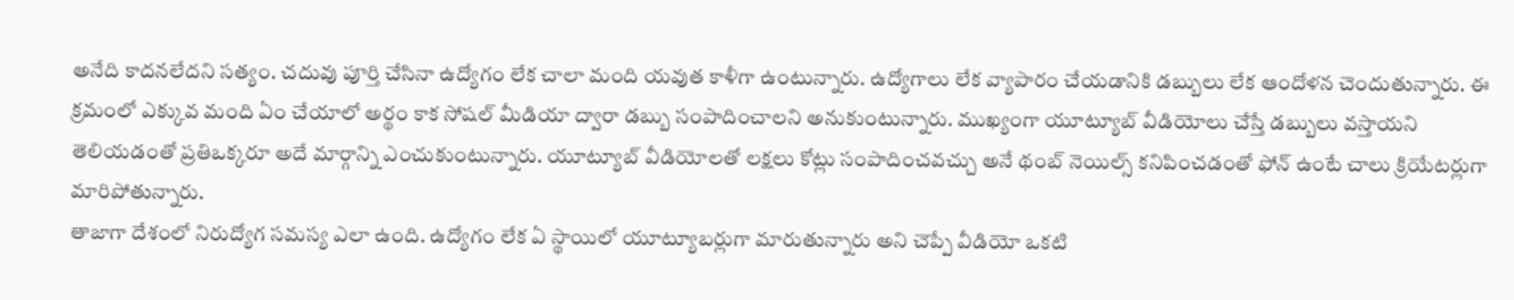అనేది కాదనలేదని సత్యం. చదువు పూర్తి చేసినా ఉద్యోగం లేక చాలా మంది యవుత కాళీగా ఉంటున్నారు. ఉద్యోగాలు లేక వ్యాపారం చేయడానికి డబ్బులు లేక ఆందోళన చెందుతున్నారు. ఈ క్రమంలో ఎక్కువ మంది ఏం చేయాలో అర్థం కాక సోషల్ మీడియా ద్వారా డబ్బు సంపాదించాలని అనుకుంటున్నారు. ముఖ్యంగా యూట్యూబ్ వీడియోలు చేస్తే డబ్బులు వస్తాయని తెలియడంతో ప్రతిఒక్కరూ అదే మార్గాన్ని ఎంచుకుంటున్నారు. యూట్యూబ్ వీడియోలతో లక్షలు కోట్లు సంపాదించవచ్చు అనే థంబ్ నెయిల్స్ కనిపించడంతో ఫోన్ ఉంటే చాలు క్రియేటర్లుగా మారిపోతున్నారు.
తాజాగా దేశంలో నిరుద్యోగ సమస్య ఎలా ఉంది. ఉద్యోగం లేక ఏ స్థాయిలో యూట్యూబర్లుగా మారుతున్నారు అని చెప్పే వీడియో ఒకటి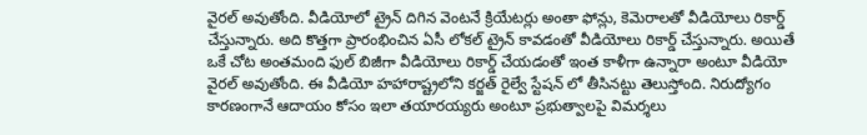వైరల్ అవుతోంది. వీడియోలో ట్రైన్ దిగిన వెంటనే క్రియేటర్లు అంతా ఫోన్లు, కెమెరాలతో వీడియోలు రికార్డ్ చేస్తున్నారు. అది కొత్తగా ప్రారంభించిన ఏసీ లోకల్ ట్రైన్ కావడంతో వీడియోలు రికార్డ్ చేస్తున్నారు. అయితే ఒకే చోట అంతమంది ఫుల్ బిజీగా వీడియోలు రికార్డ్ చేయడంతో ఇంత కాళీగా ఉన్నారా అంటూ వీడియో వైరల్ అవుతోంది. ఈ వీడియో హహారాష్ట్రలోని కర్జత్ రైల్వే స్టేషన్ లో తీసినట్టు తెలుస్తోంది. నిరుద్యోగం కారణంగానే ఆదాయం కోసం ఇలా తయారయ్యరు అంటూ ప్రభుత్వాలపై విమర్శలు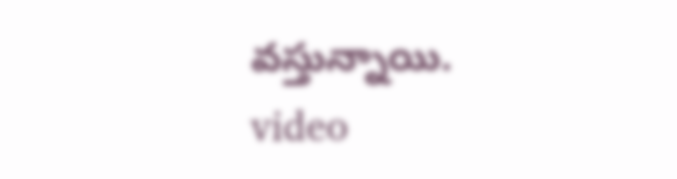వస్తున్నాయి. video